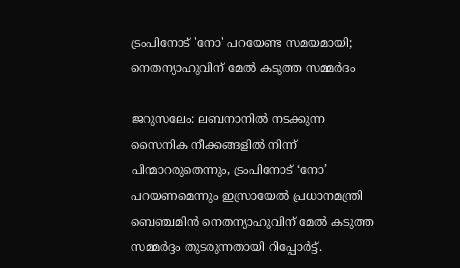ട്രംപിനോട് 'നോ' പറയേണ്ട സമയമായി; നെതന്യാഹുവിന് മേൽ കടുത്ത സമ്മർദം

ജറുസലേം: ലബനാനിൽ നടക്കുന്ന സൈനിക നീക്കങ്ങളിൽ നിന്ന് പിന്മാറരുതെന്നും, ട്രംപിനോട് ‘നോ’ പറയണമെന്നും ഇസ്രായേൽ പ്രധാനമന്ത്രി ബെഞ്ചമിൻ നെതന്യാഹുവിന് മേൽ കടുത്ത സമ്മർദ്ദം തുടരുന്നതായി റിപ്പോർട്ട്.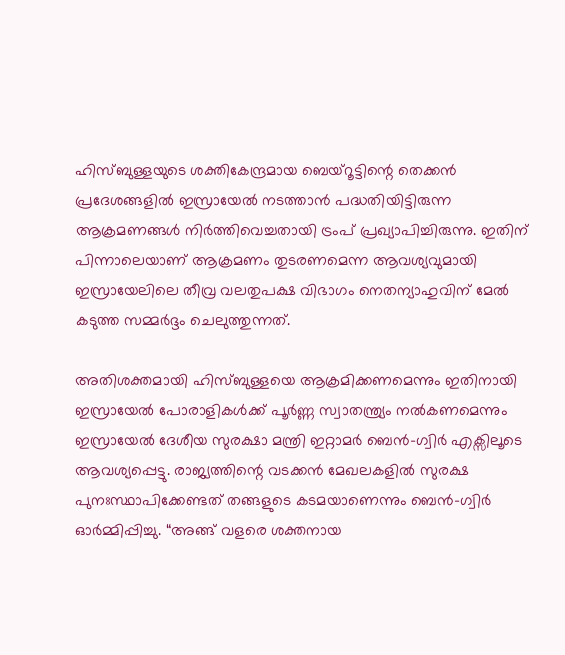ഹിസ്ബുള്ളയുടെ ശക്തികേന്ദ്രമായ ബെയ്റൂട്ടിന്റെ തെക്കൻ പ്രദേശങ്ങളിൽ ഇസ്രായേൽ നടത്താൻ പദ്ധതിയിട്ടിരുന്ന ആക്രമണങ്ങൾ നിർത്തിവെച്ചതായി ട്രംപ് പ്രഖ്യാപിച്ചിരുന്നു. ഇതിന് പിന്നാലെയാണ് ആക്രമണം തുടരണമെന്ന ആവശ്യവുമായി ഇസ്രായേലിലെ തീവ്ര വലതുപക്ഷ വിഭാഗം നെതന്യാഹുവിന് മേൽ കടുത്ത സമ്മർദ്ദം ചെലുത്തുന്നത്.

അതിശക്തമായി ഹിസ്ബുള്ളയെ ആക്രമിക്കണമെന്നും ഇതിനായി ഇസ്രായേൽ പോരാളികൾക്ക് പൂർണ്ണ സ്വാതന്ത്ര്യം നൽകണമെന്നും ഇസ്രായേൽ ദേശീയ സുരക്ഷാ മന്ത്രി ഇറ്റാമർ ബെൻ-ഗ്വിർ എക്സിലൂടെ ആവശ്യപ്പെട്ടു. രാജ്യത്തിന്റെ വടക്കൻ മേഖലകളിൽ സുരക്ഷ പുനഃസ്ഥാപിക്കേണ്ടത് തങ്ങളുടെ കടമയാണെന്നും ബെൻ-ഗ്വിർ ഓർമ്മിപ്പിച്ചു. “അങ്ങ് വളരെ ശക്തനായ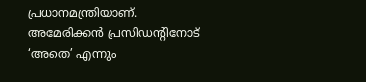പ്രധാനമന്ത്രിയാണ്. അമേരിക്കൻ പ്രസിഡന്റിനോട് ‘അതെ’ എന്നും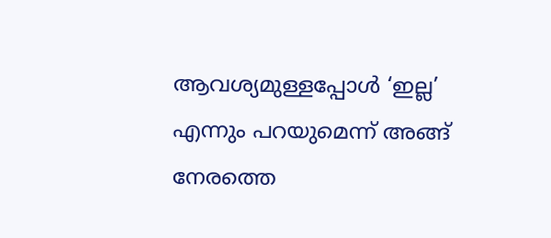ആവശ്യമുള്ളപ്പോൾ ‘ഇല്ല’ എന്നും പറയുമെന്ന് അങ്ങ് നേരത്തെ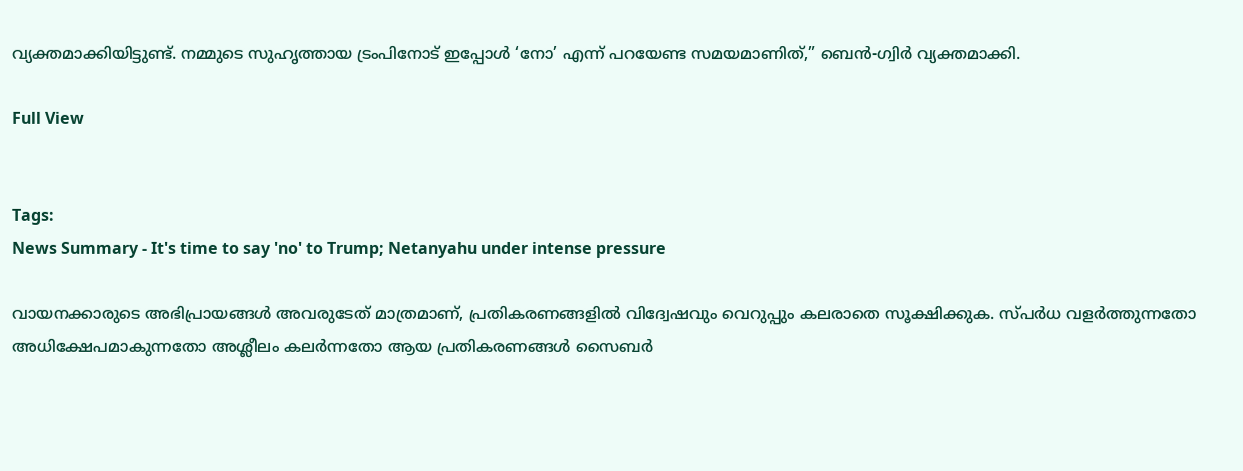വ്യക്തമാക്കിയിട്ടുണ്ട്. നമ്മുടെ സുഹൃത്തായ ട്രംപിനോട് ഇപ്പോൾ ‘നോ’ എന്ന് പറയേണ്ട സമയമാണിത്,” ബെൻ-ഗ്വിർ വ്യക്തമാക്കി.

Full View


Tags:
News Summary - It's time to say 'no' to Trump; Netanyahu under intense pressure

വായനക്കാരുടെ അഭിപ്രായങ്ങള്‍ അവരുടേത് മാത്രമാണ്, പ്രതികരണങ്ങളിൽ വിദ്വേഷവും വെറുപ്പും കലരാതെ സൂക്ഷിക്കുക. സ്പർധ വളർത്തുന്നതോ അധിക്ഷേപമാകുന്നതോ അശ്ലീലം കലർന്നതോ ആയ പ്രതികരണങ്ങൾ സൈബർ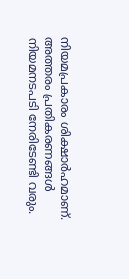നിയമപ്രകാരം ശിക്ഷാർഹമാണ്. അത്തരം പ്രതികരണങ്ങൾ നിയമനടപടി നേരിടേണ്ടി വരും.